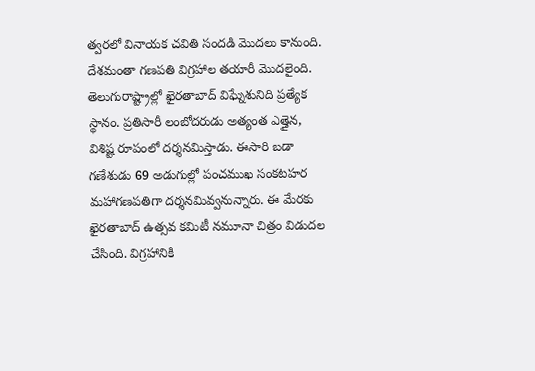త్వరలో వినాయక చవితి సందడి మొదలు కానుంది. దేశమంతా గణపతి విగ్రహాల తయారీ మొదలైంది. తెలుగురాష్ట్రాల్లో ఖైరతాబాద్ విఘ్నేశునిది ప్రత్యేక స్థానం. ప్రతిసారీ లంబోదరుడు అత్యంత ఎత్తైన, విశిష్ట రూపంలో దర్శనమిస్తాడు. ఈసారి బడా గణేశుడు 69 అడుగుల్లో పంచముఖ సంకటహర మహాగణపతిగా దర్శనమివ్వనున్నారు. ఈ మేరకు ఖైరతాబాద్ ఉత్సవ కమిటీ నమూనా చిత్రం విడుదల చేసింది. విగ్రహానికి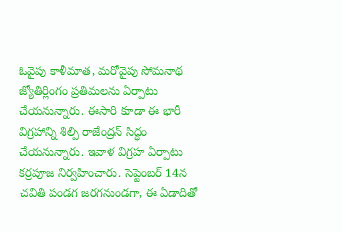ఓవైపు కాళీమాత, మరోవైపు సోమనాథ జ్యోతిర్లింగం ప్రతిమలను ఏర్పాటు చేయనున్నారు. ఈసారి కూడా ఈ భారీ విగ్రహాన్ని శిల్పి రాజేంద్రన్ సిద్ధం చేయనున్నారు. ఇవాళ విగ్రహ ఏర్పాటు కర్రపూజ నిర్వహించారు. సెప్టెంబర్ 14న చవితి పండగ జరగనుండగా, ఈ ఏడాదితో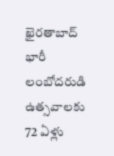ఖైరతాబాద్ భారీ లంబోదరుడి ఉత్సవాలకు 72 ఏళ్లు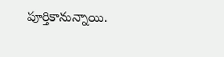పూర్తికానున్నాయి.